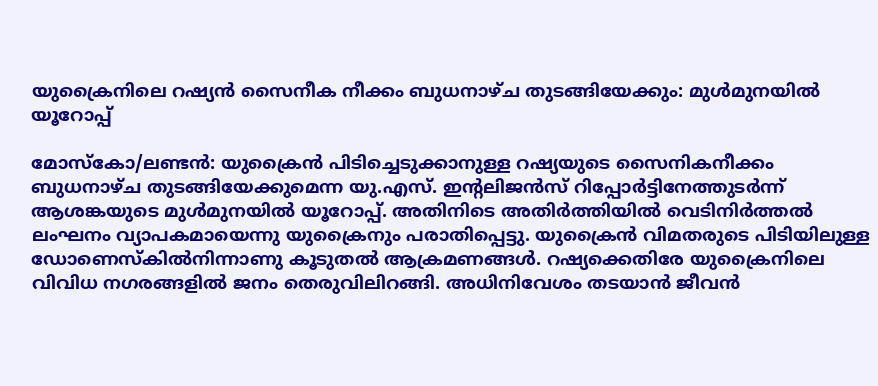യുക്രൈനിലെ റഷ്യന്‍ സൈനീക നീക്കം ബുധനാഴ്ച തുടങ്ങിയേക്കും: മുള്‍മുനയില്‍ യൂറോപ്പ്

മോസ്‌കോ/ലണ്ടന്‍: യുക്രൈന്‍ പിടിച്ചെടുക്കാനുള്ള റഷ്യയുടെ സൈനികനീക്കം ബുധനാഴ്ച തുടങ്ങിയേക്കുമെന്ന യു.എസ്. ഇന്റലിജന്‍സ് റിപ്പോര്‍ട്ടിനേത്തുടര്‍ന്ന് ആശങ്കയുടെ മുള്‍മുനയില്‍ യൂറോപ്പ്. അതിനിടെ അതിര്‍ത്തിയില്‍ വെടിനിര്‍ത്തല്‍ ലംഘനം വ്യാപകമായെന്നു യുക്രൈനും പരാതിപ്പെട്ടു. യുക്രൈന്‍ വിമതരുടെ പിടിയിലുള്ള ഡോണെസ്‌കില്‍നിന്നാണു കൂടുതല്‍ ആക്രമണങ്ങള്‍. റഷ്യക്കെതിരേ യുക്രൈനിലെ വിവിധ നഗരങ്ങളില്‍ ജനം തെരുവിലിറങ്ങി. അധിനിവേശം തടയാന്‍ ജീവന്‍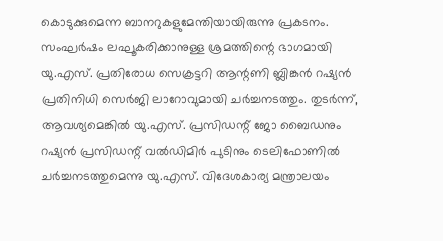കൊടുക്കുമെന്ന ബാനറുകളുമേന്തിയായിരുന്നു പ്രകടനം. സംഘര്‍ഷം ലഘൂകരിക്കാനുള്ള ശ്രമത്തിന്റെ ഭാഗമായി യു.എസ്. പ്രതിരോധ സെക്രട്ടറി ആന്റണി ബ്ലിങ്കന്‍ റഷ്യന്‍ പ്രതിനിധി സെര്‍ജി ലാറോവുമായി ചര്‍ച്ചനടത്തും. തുടര്‍ന്ന്, ആവശ്യമെങ്കില്‍ യു.എസ്. പ്രസിഡന്റ് ജോ ബൈഡനും റഷ്യന്‍ പ്രസിഡന്റ് വല്‍ഡിമിര്‍ പുടിനും ടെലിഫോണില്‍ ചര്‍ച്ചനടത്തുമെന്നു യു.എസ്. വിദേശകാര്യ മന്ത്രാലയം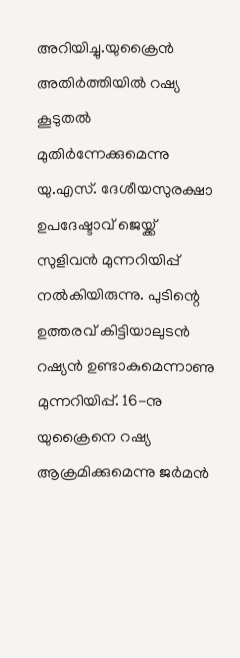അറിയിച്ചു.യുക്രൈന്‍ അതിര്‍ത്തിയില്‍ റഷ്യ കൂടുതല്‍ മുതിര്‍ന്നേക്കുമെന്നു യു.എസ്. ദേശീയസുരക്ഷാ ഉപദേഷ്ടാവ് ജെയ്ക്ക് സുളിവന്‍ മുന്നറിയിപ്പ് നല്‍കിയിരുന്നു. പുടിന്റെ ഉത്തരവ് കിട്ടിയാലുടന്‍ റഷ്യന്‍ ഉണ്ടാകുമെന്നാണു മുന്നറിയിപ്പ്. 16-നു യുക്രൈനെ റഷ്യ ആക്രമിക്കുമെന്നു ജര്‍മന്‍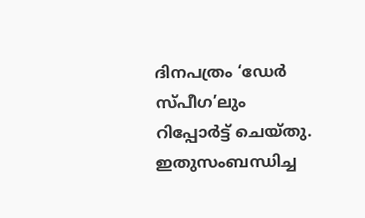ദിനപത്രം ‘ഡേര്‍ സ്പീഗ’ലും റിപ്പോര്‍ട്ട് ചെയ്തു. ഇതുസംബന്ധിച്ച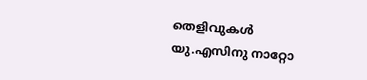തെളിവുകള്‍ യു.എസിനു നാറ്റോ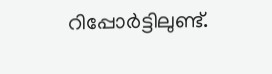റിപ്പോര്‍ട്ടിലുണ്ട്.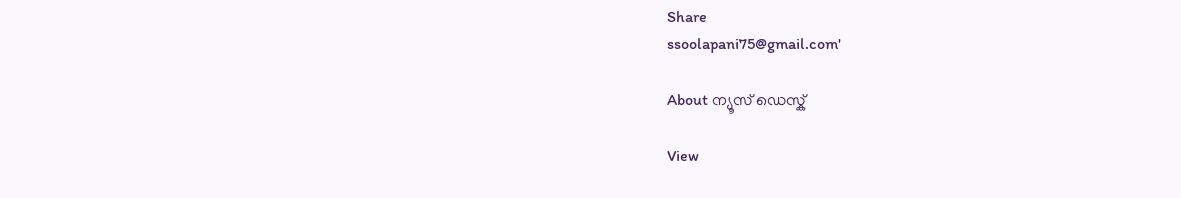Share
ssoolapani75@gmail.com'

About ന്യൂസ് ഡെസ്ക്

View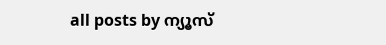all posts by ന്യൂസ്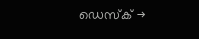ഡെസ്ക് →